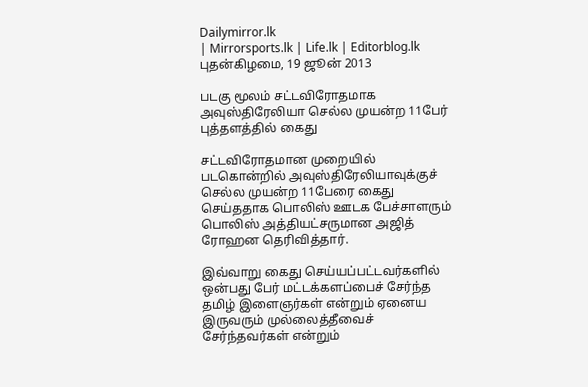Dailymirror.lk
| Mirrorsports.lk | Life.lk | Editorblog.lk
புதன்கிழமை, 19 ஜூன் 2013

படகு மூலம் சட்டவிரோதமாக அவுஸ்திரேலியா செல்ல முயன்ற 11பேர் புத்தளத்தில் கைது

சட்டவிரோதமான முறையில் படகொன்றில் அவுஸ்திரேலியாவுக்குச் செல்ல முயன்ற 11பேரை கைது செய்ததாக பொலிஸ் ஊடக பேச்சாளரும் பொலிஸ் அத்தியட்சருமான அஜித் ரோஹன தெரிவித்தார்.

இவ்வாறு கைது செய்யப்பட்டவர்களில் ஒன்பது பேர் மட்டக்களப்பைச் சேர்ந்த தமிழ் இளைஞர்கள் என்றும் ஏனைய இருவரும் முல்லைத்தீவைச் சேர்ந்தவர்கள் என்றும்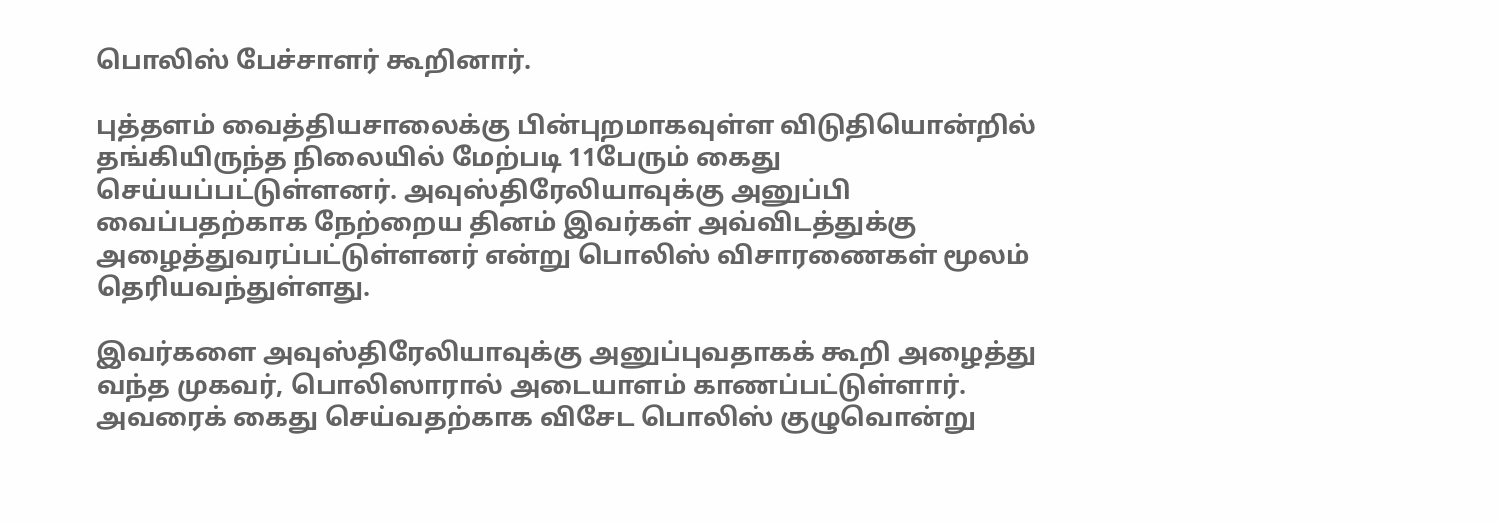பொலிஸ் பேச்சாளர் கூறினார்.

புத்தளம் வைத்தியசாலைக்கு பின்புறமாகவுள்ள விடுதியொன்றில் தங்கியிருந்த நிலையில் மேற்படி 11பேரும் கைது செய்யப்பட்டுள்ளனர். அவுஸ்திரேலியாவுக்கு அனுப்பி வைப்பதற்காக நேற்றைய தினம் இவர்கள் அவ்விடத்துக்கு அழைத்துவரப்பட்டுள்ளனர் என்று பொலிஸ் விசாரணைகள் மூலம் தெரியவந்துள்ளது.

இவர்களை அவுஸ்திரேலியாவுக்கு அனுப்புவதாகக் கூறி அழைத்து வந்த முகவர், பொலிஸாரால் அடையாளம் காணப்பட்டுள்ளார். அவரைக் கைது செய்வதற்காக விசேட பொலிஸ் குழுவொன்று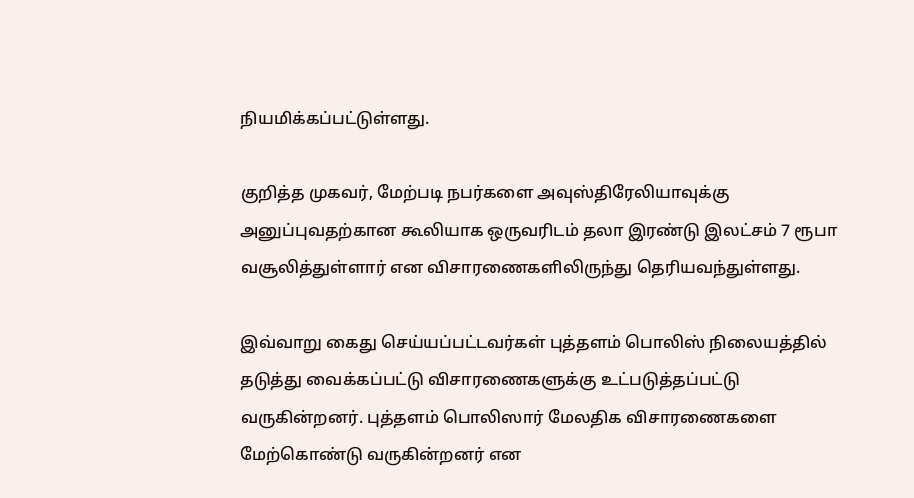நியமிக்கப்பட்டுள்ளது.

குறித்த முகவர், மேற்படி நபர்களை அவுஸ்திரேலியாவுக்கு அனுப்புவதற்கான கூலியாக ஒருவரிடம் தலா இரண்டு இலட்சம் 7 ரூபா வசூலித்துள்ளார் என விசாரணைகளிலிருந்து தெரியவந்துள்ளது.

இவ்வாறு கைது செய்யப்பட்டவர்கள் புத்தளம் பொலிஸ் நிலையத்தில் தடுத்து வைக்கப்பட்டு விசாரணைகளுக்கு உட்படுத்தப்பட்டு வருகின்றனர். புத்தளம் பொலிஸார் மேலதிக விசாரணைகளை மேற்கொண்டு வருகின்றனர் என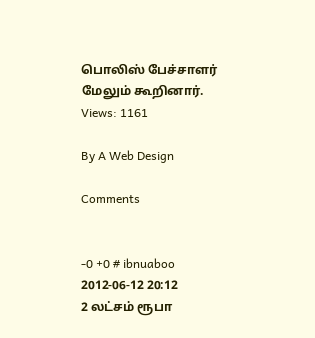பொலிஸ் பேச்சாளர் மேலும் கூறினார்.
Views: 1161

By A Web Design

Comments


-0 +0 # ibnuaboo 2012-06-12 20:12
2 லட்சம் ரூபா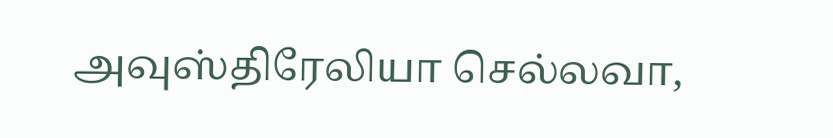அவுஸ்திரேலியா செல்லவா,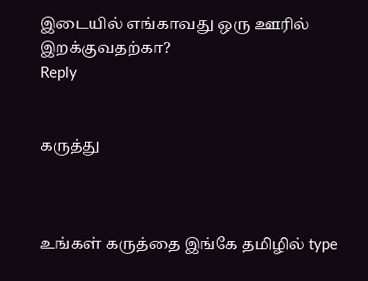இடையில் எங்காவது ஒரு ஊரில் இறக்குவதற்கா?
Reply


கருத்து



உங்கள் கருத்தை இங்கே தமிழில் type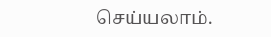செய்யலாம்.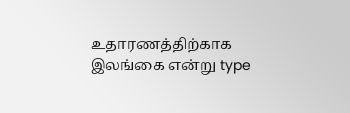உதாரணத்திற்காக இலங்கை என்று type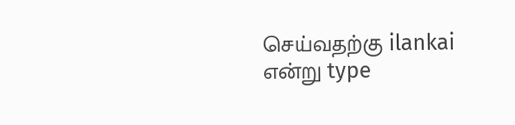செய்வதற்கு ilankai என்று type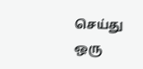செய்து ஒரு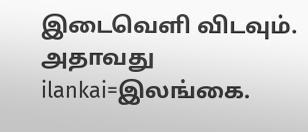இடைவெளி விடவும். அதாவது ilankai=இலங்கை.